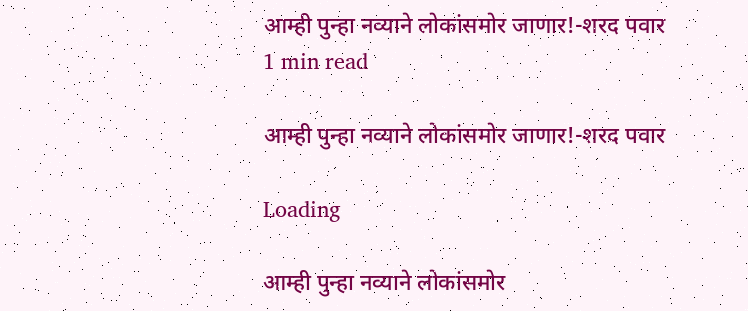आम्ही पुन्हा नव्याने लोकांसमोर जाणार!-शरद पवार
1 min read

आम्ही पुन्हा नव्याने लोकांसमोर जाणार!-शरद पवार

Loading

आम्ही पुन्हा नव्याने लोकांसमोर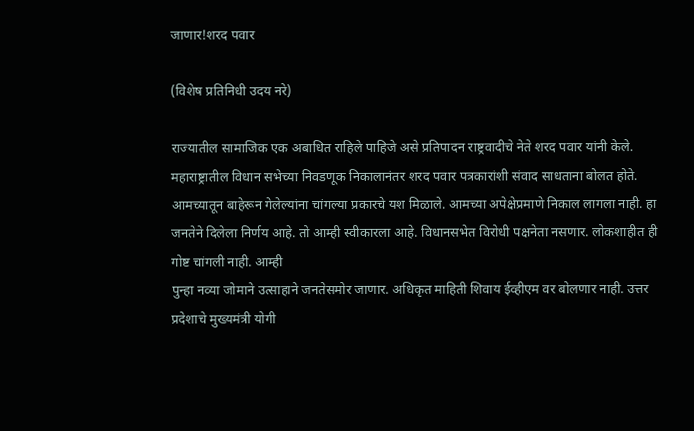जाणार!शरद पवार

(विशेष प्रतिनिधी उदय नरे)

राज्यातील सामाजिक एक अबाधित राहिले पाहिजे असे प्रतिपादन राष्ट्रवादीचे नेते शरद पवार यांनी केले. महाराष्ट्रातील विधान सभेच्या निवडणूक निकालानंतर शरद पवार पत्रकारांशी संवाद साधताना बोलत होते. आमच्यातून बाहेरून गेलेल्यांना चांगल्या प्रकारचे यश मिळाले. आमच्या अपेक्षेप्रमाणे निकाल लागला नाही. हा जनतेने दिलेला निर्णय आहे. तो आम्ही स्वीकारला आहे. विधानसभेत विरोधी पक्षनेता नसणार. लोकशाहीत ही गोष्ट चांगली नाही. आम्ही
पुन्हा नव्या जोमाने उत्साहाने जनतेसमोर जाणार. अधिकृत माहिती शिवाय ईव्हीएम वर बोलणार नाही. उत्तर प्रदेशाचे मुख्यमंत्री योगी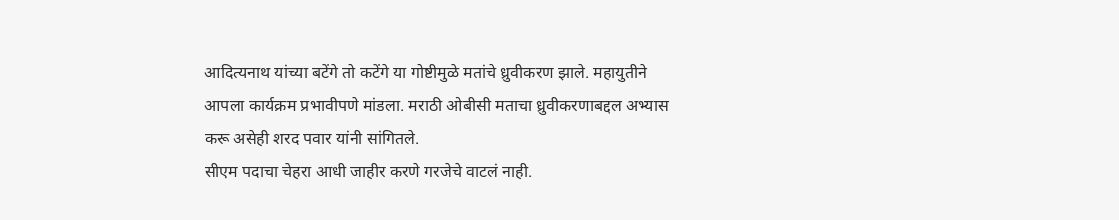आदित्यनाथ यांच्या बटेंगे तो कटेंगे या गोष्टीमुळे मतांचे ध्रुवीकरण झाले. महायुतीने आपला कार्यक्रम प्रभावीपणे मांडला. मराठी ओबीसी मताचा ध्रुवीकरणाबद्दल अभ्यास करू असेही शरद पवार यांनी सांगितले.
सीएम पदाचा चेहरा आधी जाहीर करणे गरजेचे वाटलं नाही.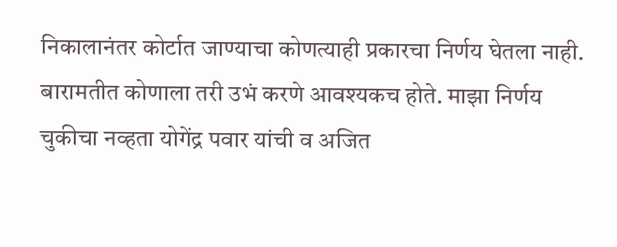निकालानंतर कोर्टात जाण्याचा कोणत्याही प्रकारचा निर्णय घेतला नाही. बारामतीत कोणाला तरी उभं करणे आवश्यकच होते. माझा निर्णय चुकीचा नव्हता योगेंद्र पवार यांची व अजित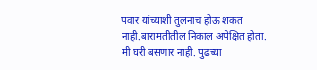पवार यांच्याशी तुलनाच होऊ शकत नाही.बारामतीतील निकाल अपेक्षित होता. मी घरी बसणार नाही. पुढच्या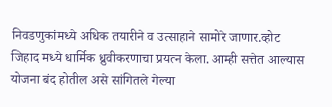निवडणुकांमध्ये अधिक तयारीने व उत्साहाने सामोरे जाणार.व्होट जिहाद मध्ये धार्मिक ध्रुवीकरणाचा प्रयत्न केला. आम्ही सत्तेत आल्यास योजना बंद होतील असे सांगितले गेल्या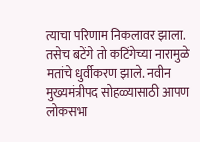त्याचा परिणाम निकलावर झाला. तसेच बटेंगे तो कटिंगेच्या नारामुळे मतांचे धुर्वीकरण झाले. नवीन मुख्यमंत्रीपद सोहळ्यासाठी आपण लोकसभा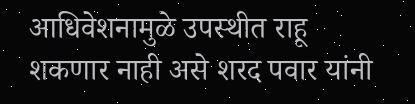आधिवेशनामुळे उपस्थीत राहू शकणार नाही असे शरद पवार यांनी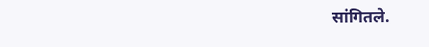सांगितले.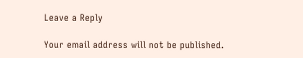Leave a Reply

Your email address will not be published.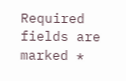Required fields are marked *